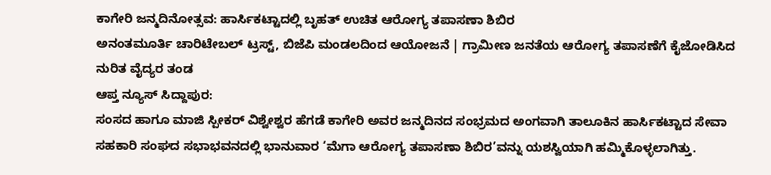ಕಾಗೇರಿ ಜನ್ಮದಿನೋತ್ಸವ: ಹಾರ್ಸಿಕಟ್ಟಾದಲ್ಲಿ ಬೃಹತ್ ಉಚಿತ ಆರೋಗ್ಯ ತಪಾಸಣಾ ಶಿಬಿರ
ಅನಂತಮೂರ್ತಿ ಚಾರಿಟೇಬಲ್ ಟ್ರಸ್ಟ್, ಬಿಜೆಪಿ ಮಂಡಲದಿಂದ ಆಯೋಜನೆ | ಗ್ರಾಮೀಣ ಜನತೆಯ ಆರೋಗ್ಯ ತಪಾಸಣೆಗೆ ಕೈಜೋಡಿಸಿದ ನುರಿತ ವೈದ್ಯರ ತಂಡ
ಆಪ್ತ ನ್ಯೂಸ್ ಸಿದ್ದಾಪುರ:
ಸಂಸದ ಹಾಗೂ ಮಾಜಿ ಸ್ಪೀಕರ್ ವಿಶ್ವೇಶ್ವರ ಹೆಗಡೆ ಕಾಗೇರಿ ಅವರ ಜನ್ಮದಿನದ ಸಂಭ್ರಮದ ಅಂಗವಾಗಿ ತಾಲೂಕಿನ ಹಾರ್ಸಿಕಟ್ಟಾದ ಸೇವಾ ಸಹಕಾರಿ ಸಂಘದ ಸಭಾಭವನದಲ್ಲಿ ಭಾನುವಾರ ‘ಮೆಗಾ ಆರೋಗ್ಯ ತಪಾಸಣಾ ಶಿಬಿರ’ವನ್ನು ಯಶಸ್ವಿಯಾಗಿ ಹಮ್ಮಿಕೊಳ್ಳಲಾಗಿತ್ತು.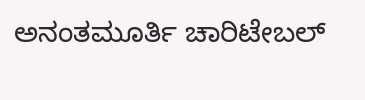ಅನಂತಮೂರ್ತಿ ಚಾರಿಟೇಬಲ್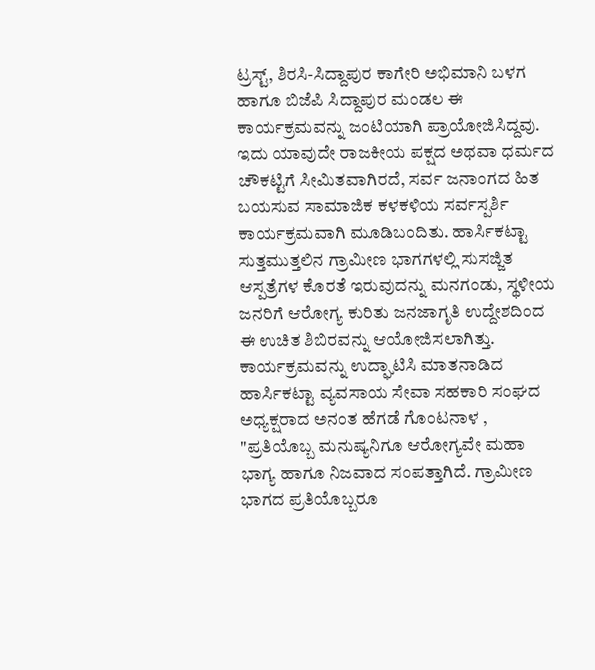ಟ್ರಸ್ಟ್, ಶಿರಸಿ-ಸಿದ್ದಾಪುರ ಕಾಗೇರಿ ಅಭಿಮಾನಿ ಬಳಗ ಹಾಗೂ ಬಿಜೆಪಿ ಸಿದ್ದಾಪುರ ಮಂಡಲ ಈ ಕಾರ್ಯಕ್ರಮವನ್ನು ಜಂಟಿಯಾಗಿ ಪ್ರಾಯೋಜಿಸಿದ್ದವು. ಇದು ಯಾವುದೇ ರಾಜಕೀಯ ಪಕ್ಷದ ಅಥವಾ ಧರ್ಮದ ಚೌಕಟ್ಟಿಗೆ ಸೀಮಿತವಾಗಿರದೆ, ಸರ್ವ ಜನಾಂಗದ ಹಿತ ಬಯಸುವ ಸಾಮಾಜಿಕ ಕಳಕಳಿಯ ಸರ್ವಸ್ಪರ್ಶಿ ಕಾರ್ಯಕ್ರಮವಾಗಿ ಮೂಡಿಬಂದಿತು. ಹಾರ್ಸಿಕಟ್ಟಾ ಸುತ್ತಮುತ್ತಲಿನ ಗ್ರಾಮೀಣ ಭಾಗಗಳಲ್ಲಿ ಸುಸಜ್ಜಿತ ಆಸ್ಪತ್ರೆಗಳ ಕೊರತೆ ಇರುವುದನ್ನು ಮನಗಂಡು, ಸ್ಥಳೀಯ ಜನರಿಗೆ ಆರೋಗ್ಯ ಕುರಿತು ಜನಜಾಗೃತಿ ಉದ್ದೇಶದಿಂದ ಈ ಉಚಿತ ಶಿಬಿರವನ್ನು ಆಯೋಜಿಸಲಾಗಿತ್ತು.
ಕಾರ್ಯಕ್ರಮವನ್ನು ಉದ್ಘಾಟಿಸಿ ಮಾತನಾಡಿದ ಹಾರ್ಸಿಕಟ್ಟಾ ವ್ಯವಸಾಯ ಸೇವಾ ಸಹಕಾರಿ ಸಂಘದ ಅಧ್ಯಕ್ಷರಾದ ಅನಂತ ಹೆಗಡೆ ಗೊಂಟನಾಳ , "ಪ್ರತಿಯೊಬ್ಬ ಮನುಷ್ಯನಿಗೂ ಆರೋಗ್ಯವೇ ಮಹಾ ಭಾಗ್ಯ ಹಾಗೂ ನಿಜವಾದ ಸಂಪತ್ತಾಗಿದೆ. ಗ್ರಾಮೀಣ ಭಾಗದ ಪ್ರತಿಯೊಬ್ಬರೂ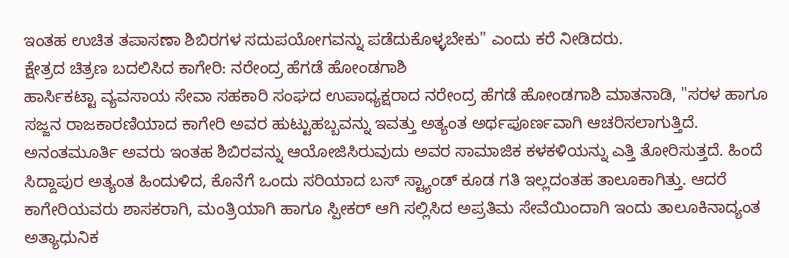ಇಂತಹ ಉಚಿತ ತಪಾಸಣಾ ಶಿಬಿರಗಳ ಸದುಪಯೋಗವನ್ನು ಪಡೆದುಕೊಳ್ಳಬೇಕು" ಎಂದು ಕರೆ ನೀಡಿದರು.
ಕ್ಷೇತ್ರದ ಚಿತ್ರಣ ಬದಲಿಸಿದ ಕಾಗೇರಿ: ನರೇಂದ್ರ ಹೆಗಡೆ ಹೋಂಡಗಾಶಿ
ಹಾರ್ಸಿಕಟ್ಟಾ ವ್ಯವಸಾಯ ಸೇವಾ ಸಹಕಾರಿ ಸಂಘದ ಉಪಾಧ್ಯಕ್ಷರಾದ ನರೇಂದ್ರ ಹೆಗಡೆ ಹೋಂಡಗಾಶಿ ಮಾತನಾಡಿ, "ಸರಳ ಹಾಗೂ ಸಜ್ಜನ ರಾಜಕಾರಣಿಯಾದ ಕಾಗೇರಿ ಅವರ ಹುಟ್ಟುಹಬ್ಬವನ್ನು ಇವತ್ತು ಅತ್ಯಂತ ಅರ್ಥಪೂರ್ಣವಾಗಿ ಆಚರಿಸಲಾಗುತ್ತಿದೆ. ಅನಂತಮೂರ್ತಿ ಅವರು ಇಂತಹ ಶಿಬಿರವನ್ನು ಆಯೋಜಿಸಿರುವುದು ಅವರ ಸಾಮಾಜಿಕ ಕಳಕಳಿಯನ್ನು ಎತ್ತಿ ತೋರಿಸುತ್ತದೆ. ಹಿಂದೆ ಸಿದ್ದಾಪುರ ಅತ್ಯಂತ ಹಿಂದುಳಿದ, ಕೊನೆಗೆ ಒಂದು ಸರಿಯಾದ ಬಸ್ ಸ್ಟ್ಯಾಂಡ್ ಕೂಡ ಗತಿ ಇಲ್ಲದಂತಹ ತಾಲೂಕಾಗಿತ್ತು. ಆದರೆ ಕಾಗೇರಿಯವರು ಶಾಸಕರಾಗಿ, ಮಂತ್ರಿಯಾಗಿ ಹಾಗೂ ಸ್ಪೀಕರ್ ಆಗಿ ಸಲ್ಲಿಸಿದ ಅಪ್ರತಿಮ ಸೇವೆಯಿಂದಾಗಿ ಇಂದು ತಾಲೂಕಿನಾದ್ಯಂತ ಅತ್ಯಾಧುನಿಕ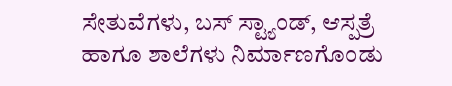ಸೇತುವೆಗಳು, ಬಸ್ ಸ್ಟ್ಯಾಂಡ್, ಆಸ್ಪತ್ರೆ ಹಾಗೂ ಶಾಲೆಗಳು ನಿರ್ಮಾಣಗೊಂಡು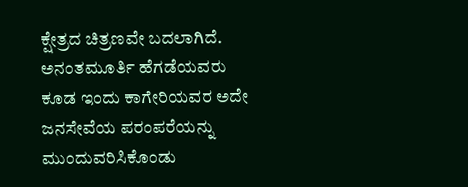ಕ್ಷೇತ್ರದ ಚಿತ್ರಣವೇ ಬದಲಾಗಿದೆ. ಅನಂತಮೂರ್ತಿ ಹೆಗಡೆಯವರು ಕೂಡ ಇಂದು ಕಾಗೇರಿಯವರ ಅದೇ ಜನಸೇವೆಯ ಪರಂಪರೆಯನ್ನು ಮುಂದುವರಿಸಿಕೊಂಡು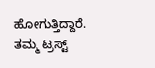ಹೋಗುತ್ತಿದ್ದಾರೆ. ತಮ್ಮ ಟ್ರಸ್ಟ್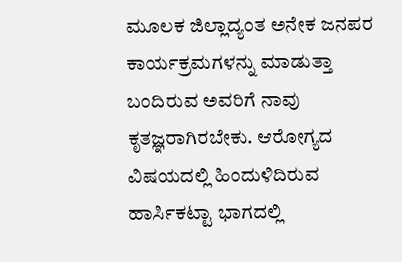ಮೂಲಕ ಜಿಲ್ಲಾದ್ಯಂತ ಅನೇಕ ಜನಪರ ಕಾರ್ಯಕ್ರಮಗಳನ್ನು ಮಾಡುತ್ತಾ ಬಂದಿರುವ ಅವರಿಗೆ ನಾವು ಕೃತಜ್ಞರಾಗಿರಬೇಕು. ಆರೋಗ್ಯದ ವಿಷಯದಲ್ಲಿ ಹಿಂದುಳಿದಿರುವ ಹಾರ್ಸಿಕಟ್ಟಾ ಭಾಗದಲ್ಲಿ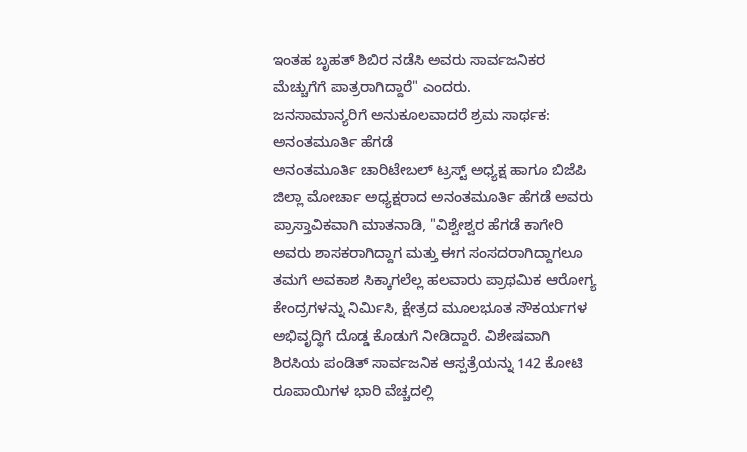ಇಂತಹ ಬೃಹತ್ ಶಿಬಿರ ನಡೆಸಿ ಅವರು ಸಾರ್ವಜನಿಕರ ಮೆಚ್ಚುಗೆಗೆ ಪಾತ್ರರಾಗಿದ್ದಾರೆ" ಎಂದರು.
ಜನಸಾಮಾನ್ಯರಿಗೆ ಅನುಕೂಲವಾದರೆ ಶ್ರಮ ಸಾರ್ಥಕ: ಅನಂತಮೂರ್ತಿ ಹೆಗಡೆ
ಅನಂತಮೂರ್ತಿ ಚಾರಿಟೇಬಲ್ ಟ್ರಸ್ಟ್ ಅಧ್ಯಕ್ಷ ಹಾಗೂ ಬಿಜೆಪಿ ಜಿಲ್ಲಾ ಮೋರ್ಚಾ ಅಧ್ಯಕ್ಷರಾದ ಅನಂತಮೂರ್ತಿ ಹೆಗಡೆ ಅವರು ಪ್ರಾಸ್ತಾವಿಕವಾಗಿ ಮಾತನಾಡಿ, "ವಿಶ್ವೇಶ್ವರ ಹೆಗಡೆ ಕಾಗೇರಿ ಅವರು ಶಾಸಕರಾಗಿದ್ದಾಗ ಮತ್ತು ಈಗ ಸಂಸದರಾಗಿದ್ದಾಗಲೂ ತಮಗೆ ಅವಕಾಶ ಸಿಕ್ಕಾಗಲೆಲ್ಲ ಹಲವಾರು ಪ್ರಾಥಮಿಕ ಆರೋಗ್ಯ ಕೇಂದ್ರಗಳನ್ನು ನಿರ್ಮಿಸಿ, ಕ್ಷೇತ್ರದ ಮೂಲಭೂತ ಸೌಕರ್ಯಗಳ ಅಭಿವೃದ್ಧಿಗೆ ದೊಡ್ಡ ಕೊಡುಗೆ ನೀಡಿದ್ದಾರೆ. ವಿಶೇಷವಾಗಿ ಶಿರಸಿಯ ಪಂಡಿತ್ ಸಾರ್ವಜನಿಕ ಆಸ್ಪತ್ರೆಯನ್ನು 142 ಕೋಟಿ ರೂಪಾಯಿಗಳ ಭಾರಿ ವೆಚ್ಚದಲ್ಲಿ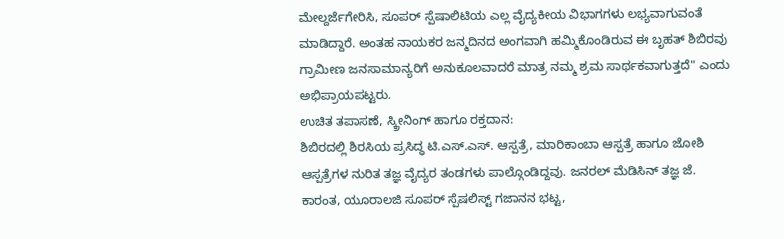ಮೇಲ್ದರ್ಜೆಗೇರಿಸಿ, ಸೂಪರ್ ಸ್ಪೆಷಾಲಿಟಿಯ ಎಲ್ಲ ವೈದ್ಯಕೀಯ ವಿಭಾಗಗಳು ಲಭ್ಯವಾಗುವಂತೆ ಮಾಡಿದ್ದಾರೆ. ಅಂತಹ ನಾಯಕರ ಜನ್ಮದಿನದ ಅಂಗವಾಗಿ ಹಮ್ಮಿಕೊಂಡಿರುವ ಈ ಬೃಹತ್ ಶಿಬಿರವು ಗ್ರಾಮೀಣ ಜನಸಾಮಾನ್ಯರಿಗೆ ಅನುಕೂಲವಾದರೆ ಮಾತ್ರ ನಮ್ಮ ಶ್ರಮ ಸಾರ್ಥಕವಾಗುತ್ತದೆ" ಎಂದು ಅಭಿಪ್ರಾಯಪಟ್ಟರು.
ಉಚಿತ ತಪಾಸಣೆ, ಸ್ಕ್ರೀನಿಂಗ್ ಹಾಗೂ ರಕ್ತದಾನ:
ಶಿಬಿರದಲ್ಲಿ ಶಿರಸಿಯ ಪ್ರಸಿದ್ಧ ಟಿ.ಎಸ್.ಎಸ್. ಆಸ್ಪತ್ರೆ, ಮಾರಿಕಾಂಬಾ ಆಸ್ಪತ್ರೆ ಹಾಗೂ ಜೋಶಿ ಆಸ್ಪತ್ರೆಗಳ ನುರಿತ ತಜ್ಞ ವೈದ್ಯರ ತಂಡಗಳು ಪಾಲ್ಗೊಂಡಿದ್ದವು. ಜನರಲ್ ಮೆಡಿಸಿನ್ ತಜ್ಞ ಜೆ. ಕಾರಂತ, ಯೂರಾಲಜಿ ಸೂಪರ್ ಸ್ಪೆಷಲಿಸ್ಟ್ ಗಜಾನನ ಭಟ್ಟ,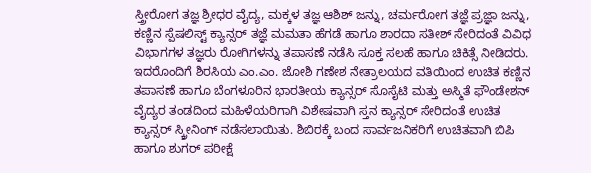ಸ್ತ್ರೀರೋಗ ತಜ್ಞ ಶ್ರೀಧರ ವೈದ್ಯ, ಮಕ್ಕಳ ತಜ್ಞ ಆಶಿಶ್ ಜನ್ನು, ಚರ್ಮರೋಗ ತಜ್ಞೆ ಪ್ರಜ್ಞಾ ಜನ್ನು, ಕಣ್ಣಿನ ಸ್ಪೆಷಲಿಸ್ಟ್ ಕ್ಯಾನ್ಸರ್ ತಜ್ಞೆ ಮಮತಾ ಹೆಗಡೆ ಹಾಗೂ ಶಾರದಾ ಸತೀಶ್ ಸೇರಿದಂತೆ ವಿವಿಧ ವಿಭಾಗಗಳ ತಜ್ಞರು ರೋಗಿಗಳನ್ನು ತಪಾಸಣೆ ನಡೆಸಿ ಸೂಕ್ತ ಸಲಹೆ ಹಾಗೂ ಚಿಕಿತ್ಸೆ ನೀಡಿದರು.
ಇದರೊಂದಿಗೆ ಶಿರಸಿಯ ಎಂ.ಎಂ. ಜೋಶಿ ಗಣೇಶ ನೇತ್ರಾಲಯದ ವತಿಯಿಂದ ಉಚಿತ ಕಣ್ಣಿನ ತಪಾಸಣೆ ಹಾಗೂ ಬೆಂಗಳೂರಿನ ಭಾರತೀಯ ಕ್ಯಾನ್ಸರ್ ಸೊಸೈಟಿ ಮತ್ತು ಅಸ್ಮಿತೆ ಫೌಂಡೇಶನ್ ವೈದ್ಯರ ತಂಡದಿಂದ ಮಹಿಳೆಯರಿಗಾಗಿ ವಿಶೇಷವಾಗಿ ಸ್ತನ ಕ್ಯಾನ್ಸರ್ ಸೇರಿದಂತೆ ಉಚಿತ ಕ್ಯಾನ್ಸರ್ ಸ್ಕ್ರೀನಿಂಗ್ ನಡೆಸಲಾಯಿತು. ಶಿಬಿರಕ್ಕೆ ಬಂದ ಸಾರ್ವಜನಿಕರಿಗೆ ಉಚಿತವಾಗಿ ಬಿಪಿ ಹಾಗೂ ಶುಗರ್ ಪರೀಕ್ಷೆ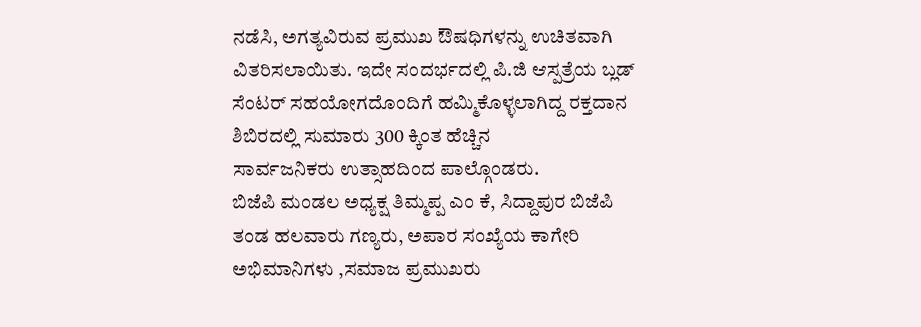ನಡೆಸಿ, ಅಗತ್ಯವಿರುವ ಪ್ರಮುಖ ಔಷಧಿಗಳನ್ನು ಉಚಿತವಾಗಿ ವಿತರಿಸಲಾಯಿತು. ಇದೇ ಸಂದರ್ಭದಲ್ಲಿ ಪಿ.ಜಿ ಆಸ್ಪತ್ರೆಯ ಬ್ಲಡ್ ಸೆಂಟರ್ ಸಹಯೋಗದೊಂದಿಗೆ ಹಮ್ಮಿಕೊಳ್ಳಲಾಗಿದ್ದ ರಕ್ತದಾನ ಶಿಬಿರದಲ್ಲಿ ಸುಮಾರು 300 ಕ್ಕಿಂತ ಹೆಚ್ಚಿನ
ಸಾರ್ವಜನಿಕರು ಉತ್ಸಾಹದಿಂದ ಪಾಲ್ಗೊಂಡರು.
ಬಿಜೆಪಿ ಮಂಡಲ ಅಧ್ಯಕ್ಷ ತಿಮ್ಮಪ್ಪ ಎಂ ಕೆ, ಸಿದ್ದಾಪುರ ಬಿಜೆಪಿ ತಂಡ ಹಲವಾರು ಗಣ್ಯರು, ಅಪಾರ ಸಂಖ್ಯೆಯ ಕಾಗೇರಿ ಅಭಿಮಾನಿಗಳು ,ಸಮಾಜ ಪ್ರಮುಖರು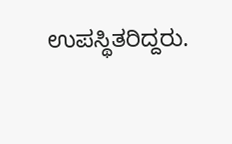ಉಪಸ್ಥಿತರಿದ್ದರು.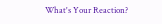What's Your Reaction?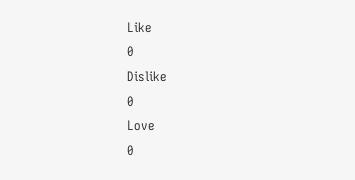Like
0
Dislike
0
Love
0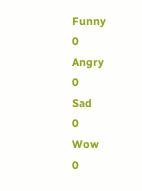Funny
0
Angry
0
Sad
0
Wow
0